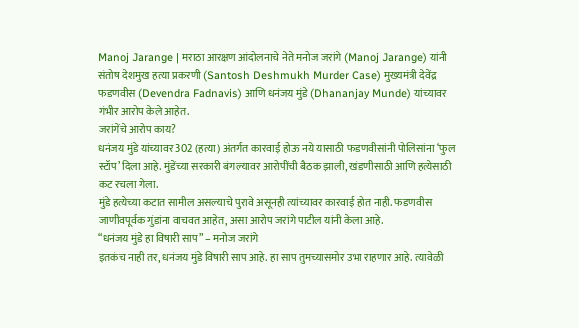Manoj Jarange | मराठा आरक्षण आंदोलनाचे नेते मनोज जरांगे (Manoj Jarange) यांनी संतोष देशमुख हत्या प्रकरणी (Santosh Deshmukh Murder Case) मुख्यमंत्री देवेंद्र फडणवीस (Devendra Fadnavis) आणि धनंजय मुंडे (Dhananjay Munde) यांच्यावर गंभीर आरोप केले आहेत.
जरांगेंचे आरोप काय?
धनंजय मुंडे यांच्यावर 302 (हत्या) अंतर्गत कारवाई होऊ नये यासाठी फडणवीसांनी पोलिसांना ‘फुल स्टॉप’ दिला आहे. मुंडेंच्या सरकारी बंगल्यावर आरोपींची बैठक झाली, खंडणीसाठी आणि हत्येसाठी कट रचला गेला.
मुंडे हत्येच्या कटात सामील असल्याचे पुरावे असूनही त्यांच्यावर कारवाई होत नाही. फडणवीस जाणीवपूर्वक गुंडांना वाचवत आहेत, असा आरोप जरांगे पाटील यांनी केला आहे.
“धनंजय मुंडे हा विषारी साप” – मनोज जरांगे
इतकंच नाही तर, धनंजय मुंडे विषारी साप आहे. हा साप तुमच्यासमोर उभा राहणार आहे. त्यावेळी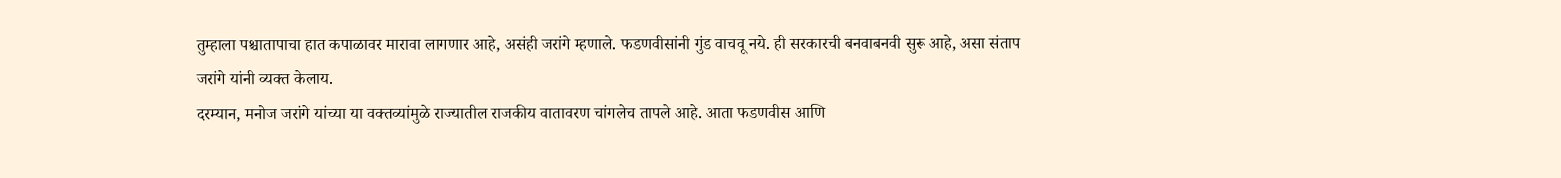तुम्हाला पश्चातापाचा हात कपाळावर मारावा लागणार आहे, असंही जरांगे म्हणाले. फडणवीसांनी गुंड वाचवू नये. ही सरकारची बनवाबनवी सुरू आहे, असा संताप जरांगे यांनी व्यक्त केलाय.
दरम्यान, मनोज जरांगे यांच्या या वक्तव्यांमुळे राज्यातील राजकीय वातावरण चांगलेच तापले आहे. आता फडणवीस आणि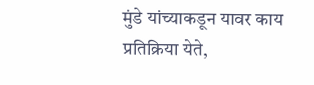मुंडे यांच्याकडून यावर काय प्रतिक्रिया येते,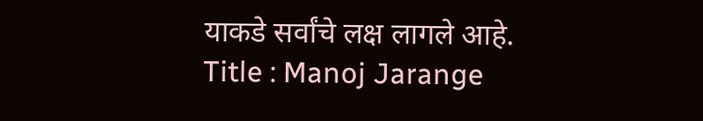याकडे सर्वांचे लक्ष लागले आहे.
Title : Manoj Jarange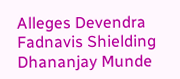Alleges Devendra Fadnavis Shielding Dhananjay Munde